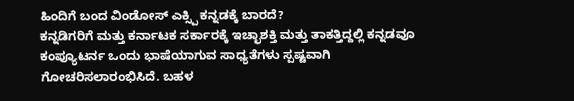ಹಿಂದಿಗೆ ಬಂದ ವಿಂಡೋಸ್ ಎಕ್ಸ್ಪಿ ಕನ್ನಡಕ್ಕೆ ಬಾರದೆ?
ಕನ್ನಡಿಗರಿಗೆ ಮತ್ತು ಕರ್ನಾಟಕ ಸರ್ಕಾರಕ್ಕೆ ಇಚ್ಛಾಶಕ್ತಿ ಮತ್ತು ತಾಕತ್ತಿದ್ದಲ್ಲಿ ಕನ್ನಡವೂ ಕಂಪ್ಯೂಟರ್ನ ಒಂದು ಭಾಷೆಯಾಗುವ ಸಾಧ್ಯತೆಗಳು ಸ್ಪಷ್ಟವಾಗಿ ಗೋಚರಿಸಲಾರಂಭಿಸಿದೆ. ಬಹಳ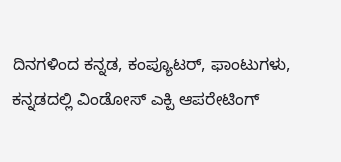ದಿನಗಳಿಂದ ಕನ್ನಡ, ಕಂಪ್ಯೂಟರ್, ಫಾಂಟುಗಳು, ಕನ್ನಡದಲ್ಲಿ ವಿಂಡೋಸ್ ಎಕ್ಪಿ ಆಪರೇಟಿಂಗ್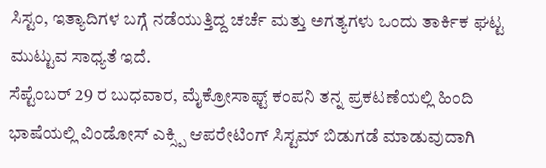ಸಿಸ್ಟಂ, ಇತ್ಯಾದಿಗಳ ಬಗ್ಗೆ ನಡೆಯುತ್ತಿದ್ದ ಚರ್ಚೆ ಮತ್ತು ಅಗತ್ಯಗಳು ಒಂದು ತಾರ್ಕಿಕ ಘಟ್ಟ ಮುಟ್ಟುವ ಸಾಧ್ಯತೆ ಇದೆ.
ಸೆಪ್ಟೆಂಬರ್ 29 ರ ಬುಧವಾರ, ಮೈಕ್ರೋಸಾಫ್ಟ್ ಕಂಪನಿ ತನ್ನ ಪ್ರಕಟಣೆಯಲ್ಲಿ ಹಿಂದಿ ಭಾಷೆಯಲ್ಲಿ ವಿಂಡೋಸ್ ಎಕ್ಸ್ಪಿ ಆಪರೇಟಿಂಗ್ ಸಿಸ್ಟಮ್ ಬಿಡುಗಡೆ ಮಾಡುವುದಾಗಿ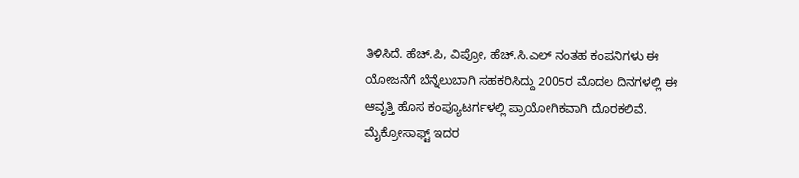ತಿಳಿಸಿದೆ. ಹೆಚ್.ಪಿ, ವಿಪ್ರೋ, ಹೆಚ್.ಸಿ.ಎಲ್ ನಂತಹ ಕಂಪನಿಗಳು ಈ ಯೋಜನೆಗೆ ಬೆನ್ನೆಲುಬಾಗಿ ಸಹಕರಿಸಿದ್ದು 2005ರ ಮೊದಲ ದಿನಗಳಲ್ಲಿ ಈ ಆವೃತ್ತಿ ಹೊಸ ಕಂಪ್ಯೂಟರ್ಗಳಲ್ಲಿ ಪ್ರಾಯೋಗಿಕವಾಗಿ ದೊರಕಲಿವೆ.
ಮೈಕ್ರೋಸಾಫ್ಟ್ ಇದರ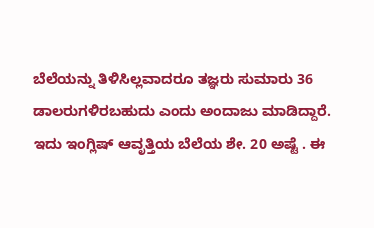ಬೆಲೆಯನ್ನು ತಿಳಿಸಿಲ್ಲವಾದರೂ ತಜ್ಞರು ಸುಮಾರು 36 ಡಾಲರುಗಳಿರಬಹುದು ಎಂದು ಅಂದಾಜು ಮಾಡಿದ್ದಾರೆ. ಇದು ಇಂಗ್ಲಿಷ್ ಆವೃತ್ತಿಯ ಬೆಲೆಯ ಶೇ. 20 ಅಷ್ಟೆ . ಈ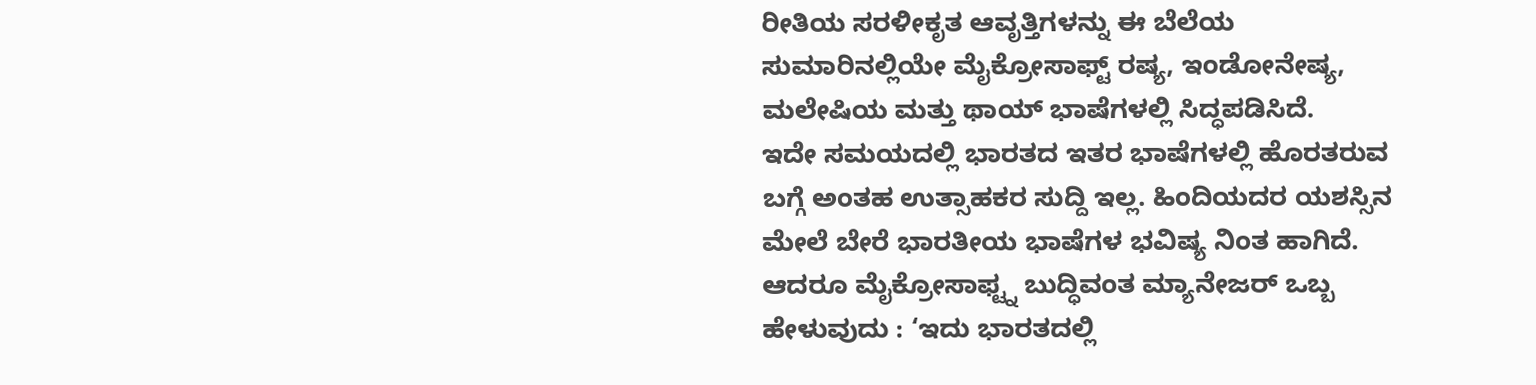ರೀತಿಯ ಸರಳೀಕೃತ ಆವೃತ್ತಿಗಳನ್ನು ಈ ಬೆಲೆಯ ಸುಮಾರಿನಲ್ಲಿಯೇ ಮೈಕ್ರೋಸಾಫ್ಟ್ ರಷ್ಯ, ಇಂಡೋನೇಷ್ಯ, ಮಲೇಷಿಯ ಮತ್ತು ಥಾಯ್ ಭಾಷೆಗಳಲ್ಲಿ ಸಿದ್ಧಪಡಿಸಿದೆ.
ಇದೇ ಸಮಯದಲ್ಲಿ ಭಾರತದ ಇತರ ಭಾಷೆಗಳಲ್ಲಿ ಹೊರತರುವ ಬಗ್ಗೆ ಅಂತಹ ಉತ್ಸಾಹಕರ ಸುದ್ದಿ ಇಲ್ಲ. ಹಿಂದಿಯದರ ಯಶಸ್ಸಿನ ಮೇಲೆ ಬೇರೆ ಭಾರತೀಯ ಭಾಷೆಗಳ ಭವಿಷ್ಯ ನಿಂತ ಹಾಗಿದೆ. ಆದರೂ ಮೈಕ್ರೋಸಾಫ್ಟ್ನ ಬುದ್ಧಿವಂತ ಮ್ಯಾನೇಜರ್ ಒಬ್ಬ ಹೇಳುವುದು : ‘ಇದು ಭಾರತದಲ್ಲಿ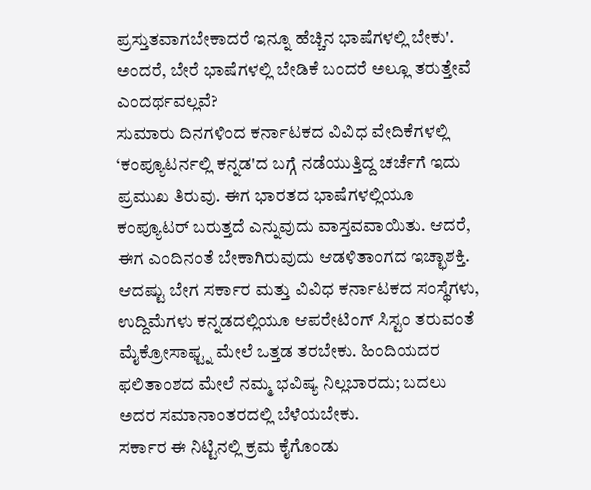ಪ್ರಸ್ತುತವಾಗಬೇಕಾದರೆ ಇನ್ನೂ ಹೆಚ್ಚಿನ ಭಾಷೆಗಳಲ್ಲಿ ಬೇಕು'. ಅಂದರೆ, ಬೇರೆ ಭಾಷೆಗಳಲ್ಲಿ ಬೇಡಿಕೆ ಬಂದರೆ ಅಲ್ಲೂ ತರುತ್ತೇವೆ ಎಂದರ್ಥವಲ್ಲವೆ?
ಸುಮಾರು ದಿನಗಳಿಂದ ಕರ್ನಾಟಕದ ವಿವಿಧ ವೇದಿಕೆಗಳಲ್ಲಿ ‘ಕಂಪ್ಯೂಟರ್ನಲ್ಲಿ ಕನ್ನಡ'ದ ಬಗ್ಗೆ ನಡೆಯುತ್ತಿದ್ದ ಚರ್ಚೆಗೆ ಇದು ಪ್ರಮುಖ ತಿರುವು. ಈಗ ಭಾರತದ ಭಾಷೆಗಳಲ್ಲಿಯೂ ಕಂಪ್ಯೂಟರ್ ಬರುತ್ತದೆ ಎನ್ನುವುದು ವಾಸ್ತವವಾಯಿತು. ಆದರೆ, ಈಗ ಎಂದಿನಂತೆ ಬೇಕಾಗಿರುವುದು ಆಡಳಿತಾಂಗದ ಇಚ್ಛಾಶಕ್ತಿ. ಆದಷ್ಟು ಬೇಗ ಸರ್ಕಾರ ಮತ್ತು ವಿವಿಧ ಕರ್ನಾಟಕದ ಸಂಸ್ಥೆಗಳು, ಉದ್ದಿಮೆಗಳು ಕನ್ನಡದಲ್ಲಿಯೂ ಆಪರೇಟಿಂಗ್ ಸಿಸ್ಟಂ ತರುವಂತೆ ಮೈಕ್ರೋಸಾಫ್ಟ್ನ ಮೇಲೆ ಒತ್ತಡ ತರಬೇಕು. ಹಿಂದಿಯದರ ಫಲಿತಾಂಶದ ಮೇಲೆ ನಮ್ಮ ಭವಿಷ್ಯ ನಿಲ್ಲಬಾರದು; ಬದಲು ಅದರ ಸಮಾನಾಂತರದಲ್ಲಿ ಬೆಳೆಯಬೇಕು.
ಸರ್ಕಾರ ಈ ನಿಟ್ಟಿನಲ್ಲಿ ಕ್ರಮ ಕೈಗೊಂಡು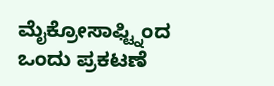ಮೈಕ್ರೋಸಾಫ್ಟ್ನಿಂದ ಒಂದು ಪ್ರಕಟಣೆ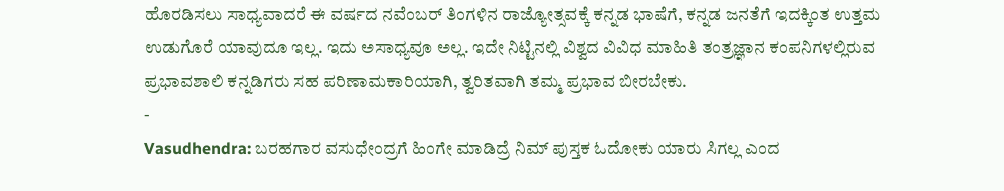ಹೊರಡಿಸಲು ಸಾಧ್ಯವಾದರೆ ಈ ವರ್ಷದ ನವೆಂಬರ್ ತಿಂಗಳಿನ ರಾಜ್ಯೋತ್ಸವಕ್ಕೆ ಕನ್ನಡ ಭಾಷೆಗೆ, ಕನ್ನಡ ಜನತೆಗೆ ಇದಕ್ಕಿಂತ ಉತ್ತಮ ಉಡುಗೊರೆ ಯಾವುದೂ ಇಲ್ಲ. ಇದು ಅಸಾಧ್ಯವೂ ಅಲ್ಲ. ಇದೇ ನಿಟ್ಟಿನಲ್ಲಿ ವಿಶ್ವದ ವಿವಿಧ ಮಾಹಿತಿ ತಂತ್ರಜ್ಞಾನ ಕಂಪನಿಗಳಲ್ಲಿರುವ ಪ್ರಭಾವಶಾಲಿ ಕನ್ನಡಿಗರು ಸಹ ಪರಿಣಾಮಕಾರಿಯಾಗಿ, ತ್ವರಿತವಾಗಿ ತಮ್ಮ ಪ್ರಭಾವ ಬೀರಬೇಕು.
-
Vasudhendra: ಬರಹಗಾರ ವಸುಧೇಂದ್ರಗೆ ಹಿಂಗೇ ಮಾಡಿದ್ರೆ ನಿಮ್ ಪುಸ್ತಕ ಓದೋಕು ಯಾರು ಸಿಗಲ್ಲ ಎಂದ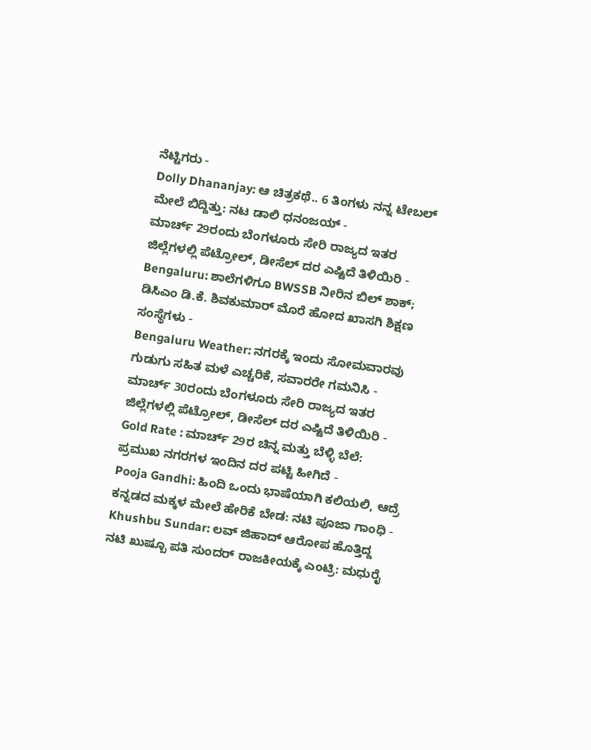ನೆಟ್ಟಿಗರು -
Dolly Dhananjay: ಆ ಚಿತ್ರಕಥೆ.. 6 ತಿಂಗಳು ನನ್ನ ಟೇಬಲ್ ಮೇಲೆ ಬಿದ್ದಿತ್ತು: ನಟ ಡಾಲಿ ಧನಂಜಯ್ -
ಮಾರ್ಚ್ 29ರಂದು ಬೆಂಗಳೂರು ಸೇರಿ ರಾಜ್ಯದ ಇತರ ಜಿಲ್ಲೆಗಳಲ್ಲಿ ಪೆಟ್ರೋಲ್, ಡೀಸೆಲ್ ದರ ಎಷ್ಟಿದೆ ತಿಳಿಯಿರಿ -
Bengaluru: ಶಾಲೆಗಳಿಗೂ BWSSB ನೀರಿನ ಬಿಲ್ ಶಾಕ್; ಡಿಸಿಎಂ ಡಿ.ಕೆ. ಶಿವಕುಮಾರ್ ಮೊರೆ ಹೋದ ಖಾಸಗಿ ಶಿಕ್ಷಣ ಸಂಸ್ಥೆಗಳು -
Bengaluru Weather: ನಗರಕ್ಕೆ ಇಂದು ಸೋಮವಾರವು ಗುಡುಗು ಸಹಿತ ಮಳೆ ಎಚ್ಚರಿಕೆ, ಸವಾರರೇ ಗಮನಿಸಿ -
ಮಾರ್ಚ್ 30ರಂದು ಬೆಂಗಳೂರು ಸೇರಿ ರಾಜ್ಯದ ಇತರ ಜಿಲ್ಲೆಗಳಲ್ಲಿ ಪೆಟ್ರೋಲ್, ಡೀಸೆಲ್ ದರ ಎಷ್ಟಿದೆ ತಿಳಿಯಿರಿ -
Gold Rate : ಮಾರ್ಚ್ 29ರ ಚಿನ್ನ ಮತ್ತು ಬೆಳ್ಳಿ ಬೆಲೆ: ಪ್ರಮುಖ ನಗರಗಳ ಇಂದಿನ ದರ ಪಟ್ಟಿ ಹೀಗಿದೆ -
Pooja Gandhi: ಹಿಂದಿ ಒಂದು ಭಾಷೆಯಾಗಿ ಕಲಿಯಲಿ, ಆದ್ರೆ ಕನ್ನಡದ ಮಕ್ಕಳ ಮೇಲೆ ಹೇರಿಕೆ ಬೇಡ: ನಟಿ ಪೂಜಾ ಗಾಂಧಿ -
Khushbu Sundar: ಲವ್ ಜಿಹಾದ್ ಆರೋಪ ಹೊತ್ತಿದ್ದ ನಟಿ ಖುಷ್ಬೂ ಪತಿ ಸುಂದರ್ ರಾಜಕೀಯಕ್ಕೆ ಎಂಟ್ರಿ: ಮಧುರೈ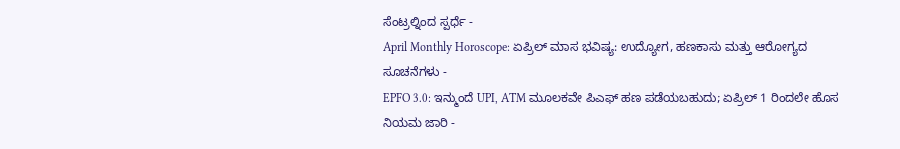ಸೆಂಟ್ರಲ್ನಿಂದ ಸ್ಪರ್ಧೆ -
April Monthly Horoscope: ಏಪ್ರಿಲ್ ಮಾಸ ಭವಿಷ್ಯ: ಉದ್ಯೋಗ, ಹಣಕಾಸು ಮತ್ತು ಆರೋಗ್ಯದ ಸೂಚನೆಗಳು -
EPFO 3.0: ಇನ್ಮುಂದೆ UPI, ATM ಮೂಲಕವೇ ಪಿಎಫ್ ಹಣ ಪಡೆಯಬಹುದು; ಏಪ್ರಿಲ್ 1 ರಿಂದಲೇ ಹೊಸ ನಿಯಮ ಜಾರಿ -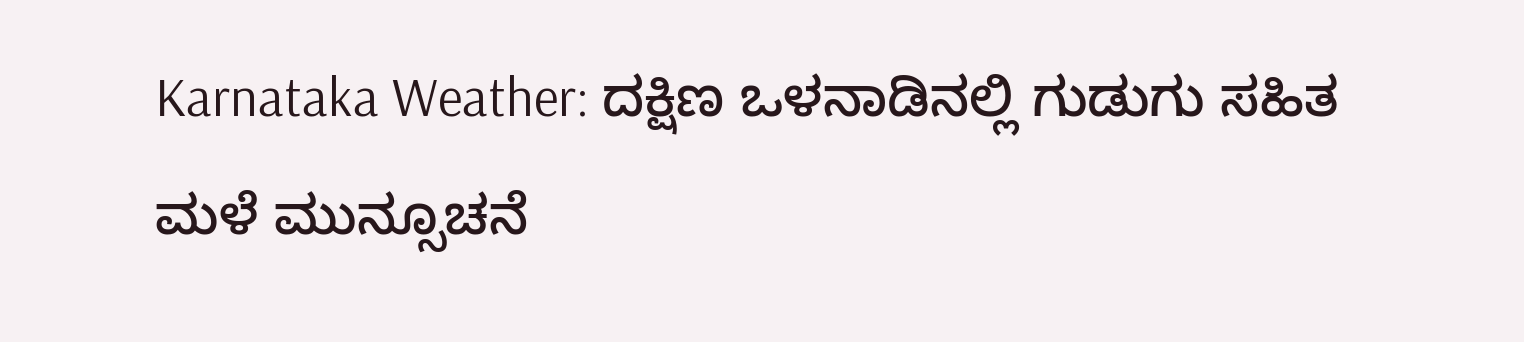Karnataka Weather: ದಕ್ಷಿಣ ಒಳನಾಡಿನಲ್ಲಿ ಗುಡುಗು ಸಹಿತ ಮಳೆ ಮುನ್ಸೂಚನೆ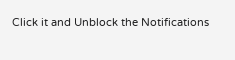Click it and Unblock the Notifications